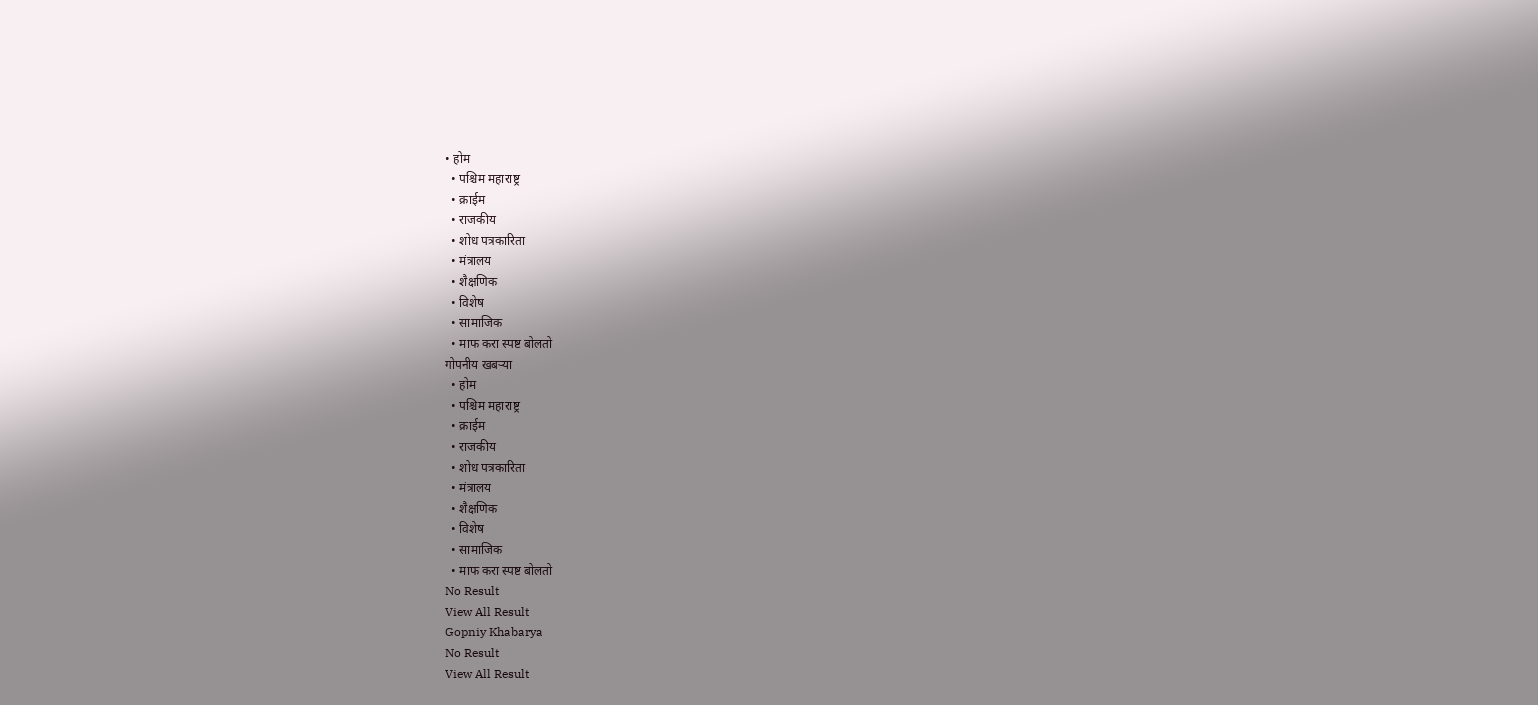• होम
  • पश्चिम महाराष्ट्र
  • क्राईम
  • राजकीय
  • शोध पत्रकारिता
  • मंत्रालय
  • शैक्षणिक
  • विशेष
  • सामाजिक
  • माफ करा स्पष्ट बोलतो
गोपनीय खबऱ्या
  • होम
  • पश्चिम महाराष्ट्र
  • क्राईम
  • राजकीय
  • शोध पत्रकारिता
  • मंत्रालय
  • शैक्षणिक
  • विशेष
  • सामाजिक
  • माफ करा स्पष्ट बोलतो
No Result
View All Result
Gopniy Khabarya
No Result
View All Result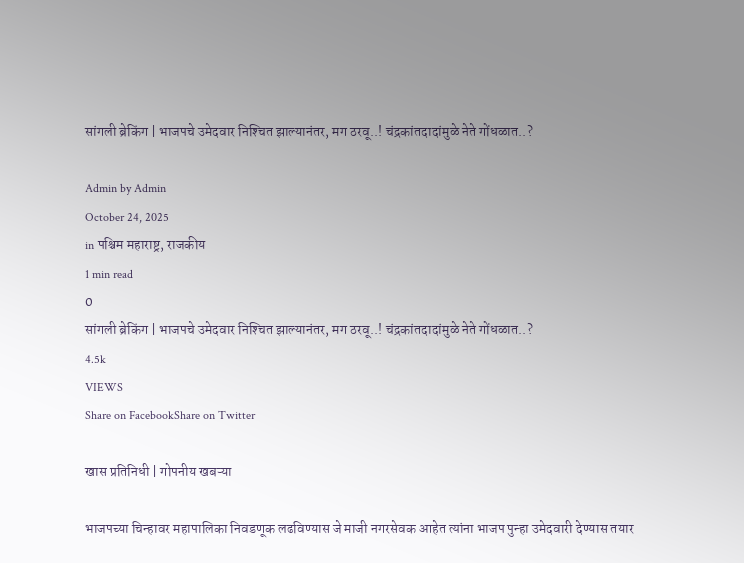सांगली ब्रेकिंग | भाजपचे उमेदवार निश्‍चित झाल्यानंतर, मग ठरवू..! चंद्रकांतदादांमुळे नेते गोंधळात..?

Admin by Admin
October 24, 2025
in पश्चिम महाराष्ट्र, राजकीय
1 min read
0
सांगली ब्रेकिंग | भाजपचे उमेदवार निश्‍चित झाल्यानंतर, मग ठरवू..! चंद्रकांतदादांमुळे नेते गोंधळात..?
4.5k
VIEWS
Share on FacebookShare on Twitter

खास प्रतिनिधी | गोपनीय खबऱ्या

भाजपच्या चिन्हावर महापालिका निवडणूक लढविण्यास जे माजी नगरसेवक आहेत त्यांना भाजप पुन्हा उमेदवारी देण्यास तयार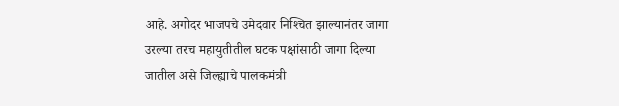आहे. अगोदर भाजपचे उमेदवार निश्‍चित झाल्यानंतर जागा उरल्या तरच महायुतीतील घटक पक्षांसाठी जागा दिल्या जातील असे जिल्ह्याचे पालकमंत्री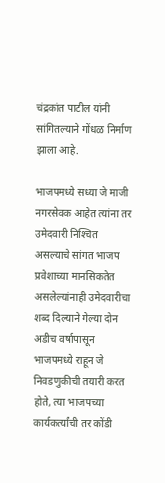चंद्रकांत पाटील यांनी सांगितल्याने गोंधळ निर्माण झाला आहे.

भाजपमध्ये सध्या जे माजी नगरसेवक आहेत त्यांना तर उमेदवारी निश्‍चित असल्याचे सांगत भाजप प्रवेशाच्या मानसिकतेत असलेल्यांनाही उमेदवारीचा शब्द दिल्याने गेल्या दोन अडीच वर्षापासून भाजपमध्ये राहून जे निवडणुकीची तयारी करत होते, त्या भाजपच्या कार्यकर्त्यांची तर कोंडी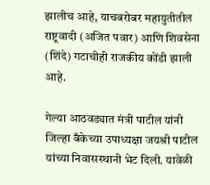झालीच आहे, याचबरोबर महायुतीतील राष्ट्रवादी (अजित पवार) आणि शिवसेना (शिंदे) गटाचीही राजकीय कोंडी झाली आहे.

गेल्या आठवड्यात मंत्री पाटील यांनी जिल्हा बँकेच्या उपाध्यक्षा जयश्री पाटील यांच्या निवासस्थानी भेट दिली. यावेळी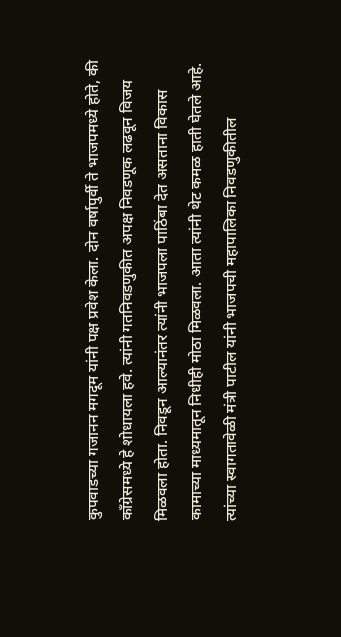कुपवाडच्या गजानन मगदूम यांनी पक्ष प्रवेश केला. दोन वर्षापुर्वी ते भाजपमध्ये होते, की काँग्रेसमध्ये हे शोधायला हवे. त्यांनी गतनिवडणुकीत अपक्ष निवडणूक लढवून विजय मिळवला होता. निवडून आल्यानंतर त्यांनी भाजपला पाठिंबा देत असताना विकास कामाच्या माध्यमातून निधीही मोठा मिळवला. आता त्यांनी थेट कमळ हाती घेतले आहे. त्यांच्या स्वागतावेळी मंत्री पाटील यांनी भाजपची महापालिका निवडणुकीतील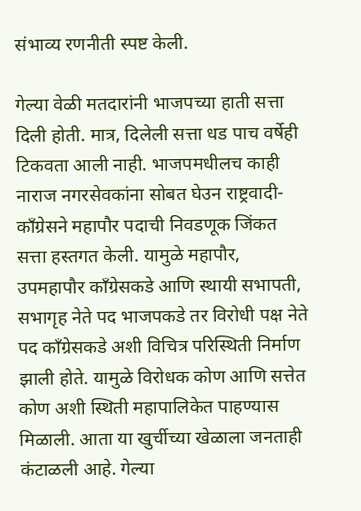संभाव्य रणनीती स्पष्ट केली.

गेल्या वेळी मतदारांनी भाजपच्या हाती सत्ता दिली होती. मात्र, दिलेली सत्ता धड पाच वर्षेही टिकवता आली नाही. भाजपमधीलच काही नाराज नगरसेवकांना सोबत घेउन राष्ट्रवादी-काँग्रेसने महापौर पदाची निवडणूक जिंकत सत्ता हस्तगत केली. यामुळे महापौर, उपमहापौर काँग्रेसकडे आणि स्थायी सभापती, सभागृह नेते पद भाजपकडे तर विरोधी पक्ष नेते पद काँग्रेसकडे अशी विचित्र परिस्थिती निर्माण झाली होते. यामुळे विरोधक कोण आणि सत्तेत कोण अशी स्थिती महापालिकेत पाहण्यास मिळाली. आता या खुर्चीच्या खेळाला जनताही कंटाळली आहे. गेल्या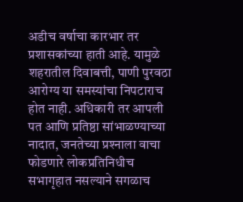अडीच वर्षाचा कारभार तर प्रशासकांच्या हाती आहे. यामुळे शहरातील दिवाबत्ती, पाणी पुरवठा आरोग्य या समस्यांचा निपटाराच होत नाही. अधिकारी तर आपली पत आणि प्रतिष्ठा सांभाळण्याच्या नादात, जनतेच्या प्रश्‍नाला वाचा फोडणारे लोकप्रतिनिधीच सभागृहात नसल्याने सगळाच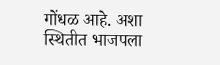गोंधळ आहे. अशा स्थितीत भाजपला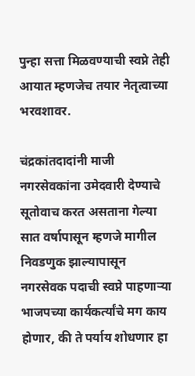पुन्हा सत्ता मिळवण्याची स्वप्ने तेही आयात म्हणजेच तयार नेतृत्वाच्या भरवशावर.

चंद्रकांतदादांनी माजी नगरसेवकांना उमेदवारी देण्याचे सूतोवाच करत असताना गेल्या सात वर्षापासून म्हणजे मागील निवडणुक झाल्यापासून नगरसेवक पदाची स्वप्ने पाहणार्‍या भाजपच्या कार्यकर्त्यांचे मग काय होणार, की ते पर्याय शोधणार हा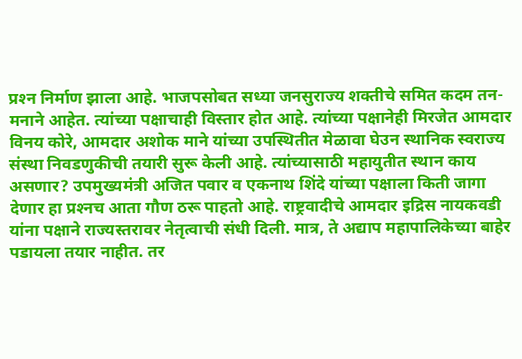प्रश्‍न निर्माण झाला आहे. भाजपसोबत सध्या जनसुराज्य शक्तीचे समित कदम तन-मनाने आहेत. त्यांच्या पक्षाचाही विस्तार होत आहे. त्यांच्या पक्षानेही मिरजेत आमदार विनय कोरे, आमदार अशोक माने यांच्या उपस्थितीत मेळावा घेउन स्थानिक स्वराज्य संस्था निवडणुकीची तयारी सुरू केली आहे. त्यांच्यासाठी महायुतीत स्थान काय असणार? उपमुख्यमंत्री अजित पवार व एकनाथ शिंदे यांच्या पक्षाला किती जागा देणार हा प्रश्‍नच आता गौण ठरू पाहतो आहे. राष्ट्रवादीचे आमदार इद्रिस नायकवडी यांना पक्षाने राज्यस्तरावर नेतृत्वाची संधी दिली. मात्र, ते अद्याप महापालिकेच्या बाहेर पडायला तयार नाहीत. तर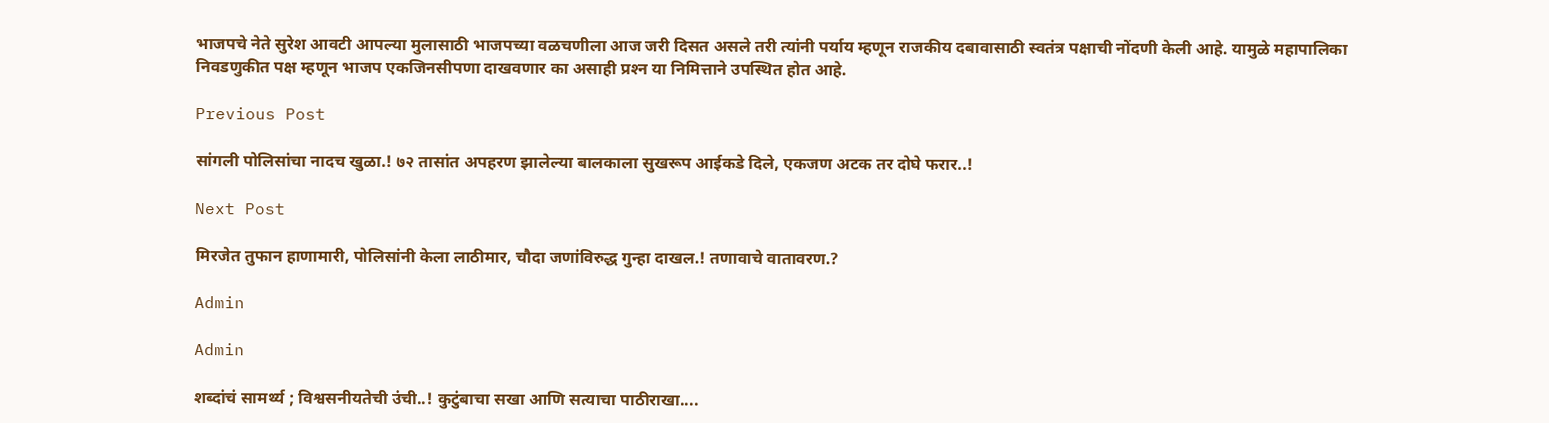भाजपचे नेते सुरेश आवटी आपल्या मुलासाठी भाजपच्या वळचणीला आज जरी दिसत असले तरी त्यांनी पर्याय म्हणून राजकीय दबावासाठी स्वतंत्र पक्षाची नोंदणी केली आहे. यामुळे महापालिका निवडणुकीत पक्ष म्हणून भाजप एकजिनसीपणा दाखवणार का असाही प्रश्‍न या निमित्ताने उपस्थित होत आहे.

Previous Post

सांगली पोलिसांचा नादच खुळा.! ७२ तासांत अपहरण झालेल्या बालकाला सुखरूप आईकडे दिले, एकजण अटक तर दोघे फरार..!

Next Post

मिरजेत तुफान हाणामारी, पोलिसांनी केला लाठीमार, चौदा जणांविरुद्ध गुन्हा दाखल.! तणावाचे वातावरण.?

Admin

Admin

शब्दांचं सामर्थ्य ; विश्वसनीयतेची उंची..! कुटुंबाचा सखा आणि सत्याचा पाठीराखा....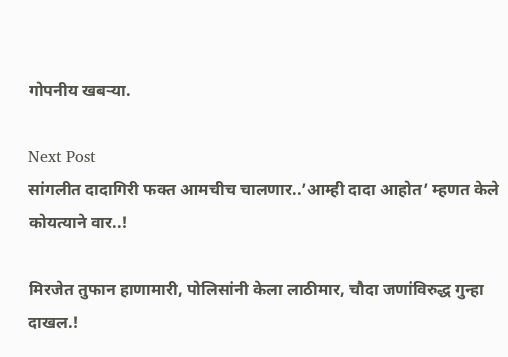गोपनीय खबऱ्या.

Next Post
सांगलीत दादागिरी फक्त आमचीच चालणार..’आम्ही दादा आहोत’ म्हणत केले कोयत्याने वार..!

मिरजेत तुफान हाणामारी, पोलिसांनी केला लाठीमार, चौदा जणांविरुद्ध गुन्हा दाखल.!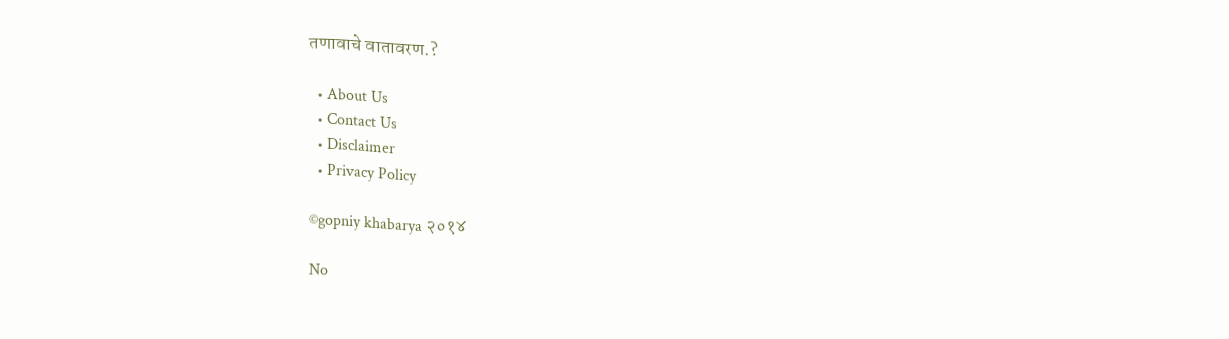तणावाचे वातावरण.?

  • About Us
  • Contact Us
  • Disclaimer
  • Privacy Policy

©gopniy khabarya २०१४

No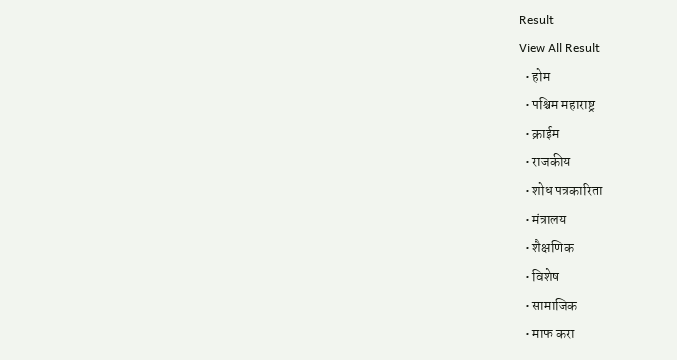Result
View All Result
  • होम
  • पश्चिम महाराष्ट्र
  • क्राईम
  • राजकीय
  • शोध पत्रकारिता
  • मंत्रालय
  • शैक्षणिक
  • विशेष
  • सामाजिक
  • माफ करा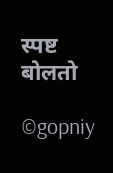स्पष्ट बोलतो

©gopniy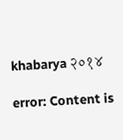khabarya २०१४

error: Content is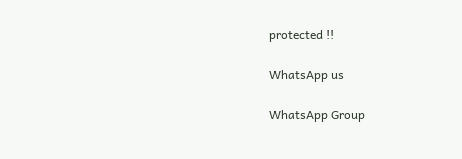protected !!

WhatsApp us

WhatsApp Group